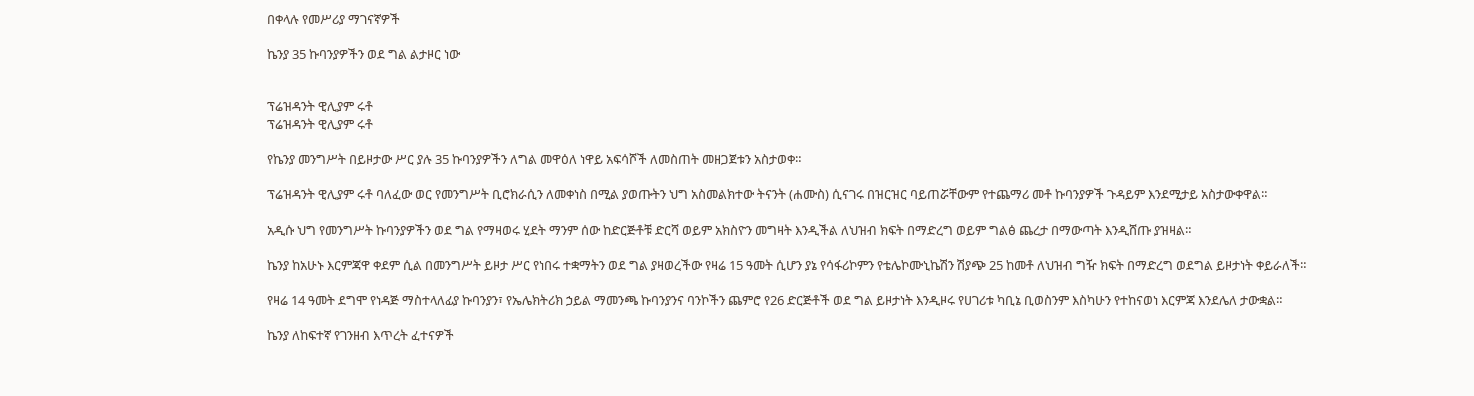በቀላሉ የመሥሪያ ማገናኛዎች

ኬንያ 35 ኩባንያዎችን ወደ ግል ልታዞር ነው


ፕሬዝዳንት ዊሊያም ሩቶ
ፕሬዝዳንት ዊሊያም ሩቶ

የኬንያ መንግሥት በይዞታው ሥር ያሉ 35 ኩባንያዎችን ለግል መዋዕለ ነዋይ አፍሳሾች ለመስጠት መዘጋጀቱን አስታወቀ።

ፕሬዝዳንት ዊሊያም ሩቶ ባለፈው ወር የመንግሥት ቢሮክራሲን ለመቀነስ በሚል ያወጡትን ህግ አስመልክተው ትናንት (ሐሙስ) ሲናገሩ በዝርዝር ባይጠሯቸውም የተጨማሪ መቶ ኩባንያዎች ጉዳይም እንደሚታይ አስታውቀዋል።

አዲሱ ህግ የመንግሥት ኩባንያዎችን ወደ ግል የማዛወሩ ሂደት ማንም ሰው ከድርጅቶቹ ድርሻ ወይም አክስዮን መግዛት እንዲችል ለህዝብ ክፍት በማድረግ ወይም ግልፅ ጨረታ በማውጣት እንዲሸጡ ያዝዛል።

ኬንያ ከአሁኑ እርምጃዋ ቀደም ሲል በመንግሥት ይዞታ ሥር የነበሩ ተቋማትን ወደ ግል ያዛወረችው የዛሬ 15 ዓመት ሲሆን ያኔ የሳፋሪኮምን የቴሌኮሙኒኬሽን ሽያጭ 25 ከመቶ ለህዝብ ግዥ ክፍት በማድረግ ወደግል ይዞታነት ቀይራለች።

የዛሬ 14 ዓመት ደግሞ የነዳጅ ማስተላለፊያ ኩባንያን፣ የኤሌክትሪክ ኃይል ማመንጫ ኩባንያንና ባንኮችን ጨምሮ የ26 ድርጅቶች ወደ ግል ይዞታነት እንዲዞሩ የሀገሪቱ ካቢኔ ቢወስንም እስካሁን የተከናወነ እርምጃ እንደሌለ ታውቋል።

ኬንያ ለከፍተኛ የገንዘብ እጥረት ፈተናዎች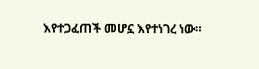እየተጋፈጠች መሆኗ እየተነገረ ነው።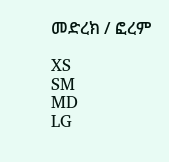መድረክ / ፎረም

XS
SM
MD
LG